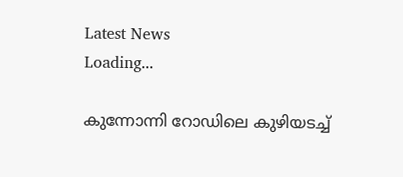Latest News
Loading...

കുന്നോന്നി റോഡിലെ കുഴിയടച്ച്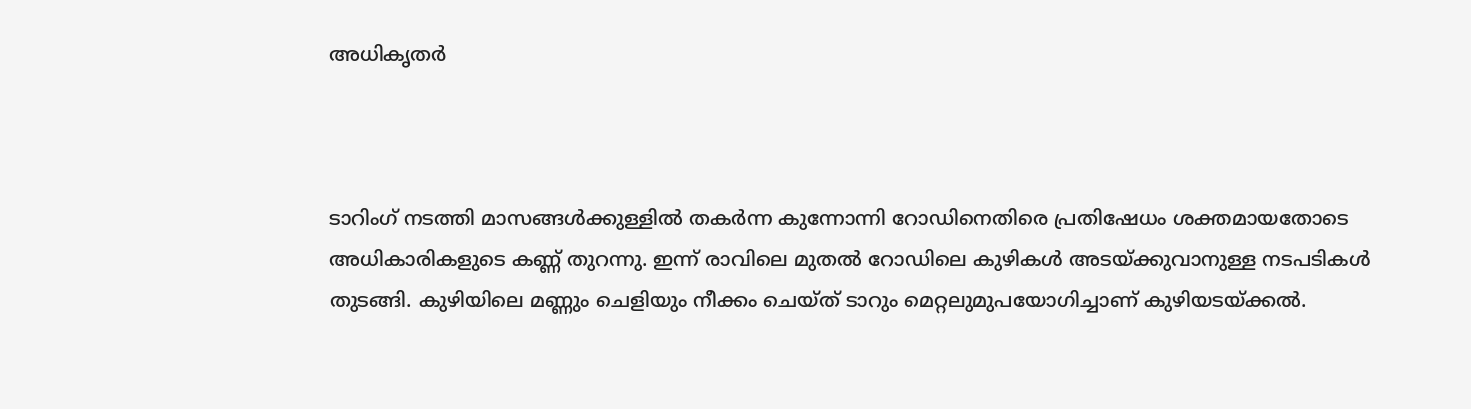അധികൃതര്‍



ടാറിംഗ് നടത്തി മാസങ്ങള്‍ക്കുള്ളില്‍ തകര്‍ന്ന കുന്നോന്നി റോഡിനെതിരെ പ്രതിഷേധം ശക്തമായതോടെ  അധികാരികളുടെ കണ്ണ് തുറന്നു. ഇന്ന് രാവിലെ മുതല്‍ റോഡിലെ കുഴികൾ അടയ്ക്കുവാനുള്ള നടപടികള്‍ തുടങ്ങി. കുഴിയിലെ മണ്ണും ചെളിയും നീക്കം ചെയ്ത് ടാറും മെറ്റലുമുപയോഗിച്ചാണ് കുഴിയടയ്ക്കല്‍.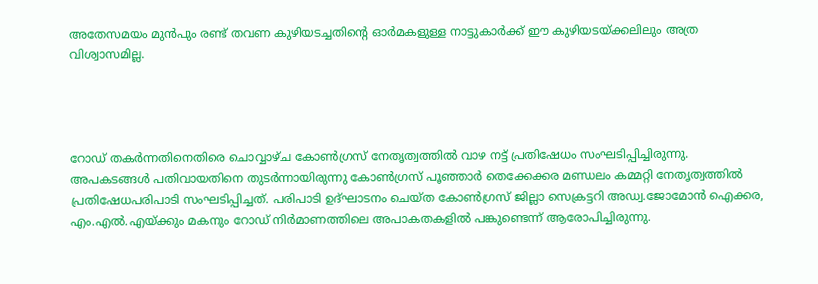അതേസമയം മുന്‍പും രണ്ട് തവണ കുഴിയടച്ചതിന്‍റെ ഓര്‍മകളുള്ള നാട്ടുകാര്‍ക്ക് ഈ കുഴിയടയ്ക്കലിലും അത്ര വിശ്വാസമില്ല.




റോഡ് തകര്‍ന്നതിനെതിരെ ചൊവ്വാഴ്ച കോണ്‍ഗ്രസ് നേതൃത്വത്തില്‍ വാഴ നട്ട് പ്രതിഷേധം സംഘടിപ്പിച്ചിരുന്നു. അപകടങ്ങള്‍ പതിവായതിനെ തുടര്‍ന്നായിരുന്നു കോണ്‍ഗ്രസ് പൂഞ്ഞാര്‍ തെക്കേക്കര മണ്ഡലം കമ്മറ്റി നേതൃത്വത്തില്‍ പ്രതിഷേധപരിപാടി സംഘടിപ്പിച്ചത്. പരിപാടി ഉദ്ഘാടനം ചെയ്ത കോണ്‍ഗ്രസ് ജില്ലാ സെക്രട്ടറി അഡ്വ.ജോമോന്‍ ഐക്കര, എം.എല്‍.എയ്ക്കും മകനും റോഡ് നിര്‍മാണത്തിലെ അപാകതകളില്‍ പങ്കുണ്ടെന്ന് ആരോപിച്ചിരുന്നു.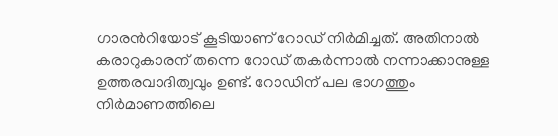ഗാരന്‍റിയോട് കൂടിയാണ് റോഡ് നിര്‍മിച്ചത്. അതിനാല്‍ കരാറുകാരന് തന്നെ റോഡ് തകര്‍ന്നാല്‍ നന്നാക്കാനുള്ള ഉത്തരവാദിത്വവും ഉണ്ട്. റോഡിന് പല ഭാഗത്തും നിര്‍മാണത്തിലെ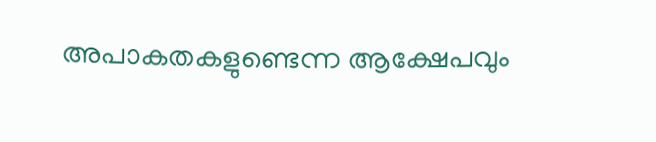അപാകതകളുണ്ടെന്ന ആക്ഷേപവും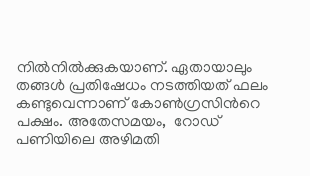നില്‍നില്‍ക്കുകയാണ്. ഏതായാലും തങ്ങള്‍ പ്രതിഷേധം നടത്തിയത് ഫലം കണ്ടുവെന്നാണ് കോണ്‍ഗ്രസിന്‍റെ പക്ഷം. അതേസമയം,  റോഡ് പണിയിലെ അഴിമതി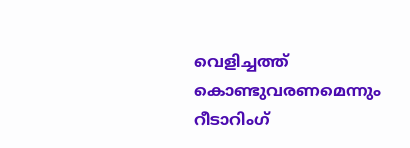വെളിച്ചത്ത് കൊണ്ടുവരണമെന്നും റീടാറിംഗ്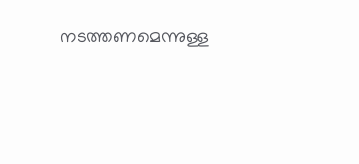നടത്തണമെന്നുള്ള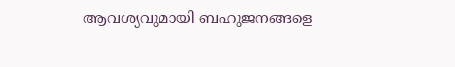ആവശ്യവുമായി ബഹുജനങ്ങളെ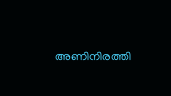അണിനിരത്തി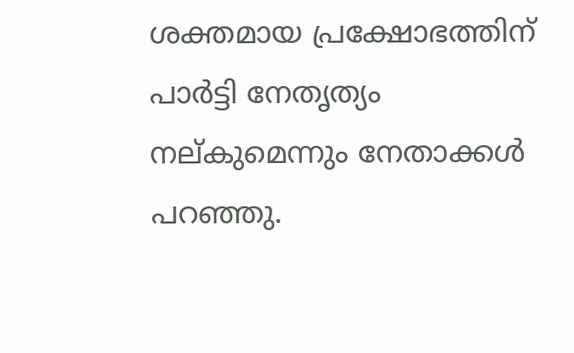ശക്തമായ പ്രക്ഷോഭത്തിന് പാർട്ടി നേതൃത്യം നല്കുമെന്നും നേതാക്കള്‍ പറഞ്ഞു.